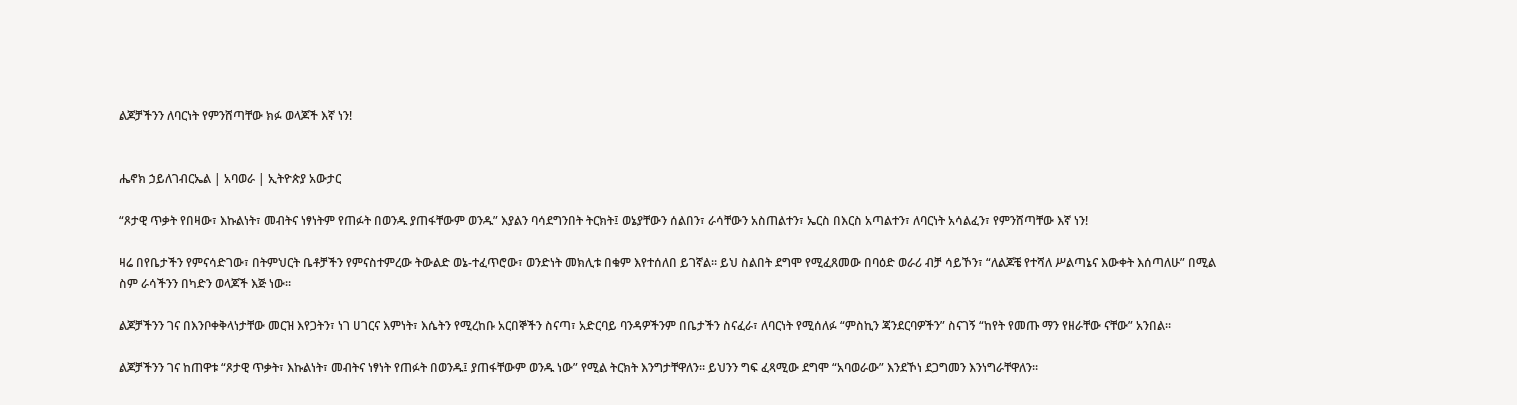ልጆቻችንን ለባርነት የምንሸጣቸው ክፉ ወላጆች እኛ ነን!


ሔኖክ ኃይለገብርኤል | አባወራ | ኢትዮጵያ አውታር

“ጾታዊ ጥቃት የበዛው፣ እኩልነት፣ መብትና ነፃነትም የጠፉት በወንዱ ያጠፋቸውም ወንዱ” እያልን ባሳደግንበት ትርክት፤ ወኔያቸውን ሰልበን፣ ራሳቸውን አስጠልተን፣ ኤርስ በእርስ አጣልተን፣ ለባርነት አሳልፈን፣ የምንሸጣቸው እኛ ነን!

ዛሬ በየቤታችን የምናሳድገው፣ በትምህርት ቤቶቻችን የምናስተምረው ትውልድ ወኔ-ተፈጥሮው፣ ወንድነት መክሊቱ በቁም እየተሰለበ ይገኛል። ይህ ስልበት ደግሞ የሚፈጸመው በባዕድ ወራሪ ብቻ ሳይኾን፣ “ለልጆቼ የተሻለ ሥልጣኔና እውቀት እሰጣለሁ” በሚል ስም ራሳችንን በካድን ወላጆች እጅ ነው።

ልጆቻችንን ገና በእንቦቀቅላነታቸው መርዝ እየጋትን፣ ነገ ሀገርና እምነት፣ እሴትን የሚረከቡ አርበኞችን ስናጣ፣ አድርባይ ባንዳዎችንም በቤታችን ስናፈራ፣ ለባርነት የሚሰለፉ “ምስኪን ጃንደርባዎችን” ስናገኝ “ከየት የመጡ ማን የዘራቸው ናቸው” አንበል።

ልጆቻችንን ገና ከጠዋቱ “ጾታዊ ጥቃት፣ እኩልነት፣ መብትና ነፃነት የጠፉት በወንዱ፤ ያጠፋቸውም ወንዱ ነው” የሚል ትርክት እንግታቸዋለን። ይህንን ግፍ ፈጻሚው ደግሞ “አባወራው” እንደኾነ ደጋግመን እንነግራቸዋለን።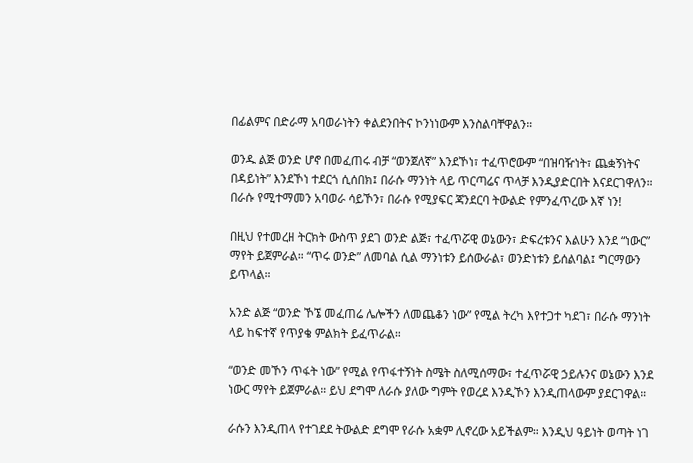በፊልምና በድራማ አባወራነትን ቀልደንበትና ኮንነነውም እንስልባቸዋልን።

ወንዱ ልጅ ወንድ ሆኖ በመፈጠሩ ብቻ “ወንጀለኛ” እንደኾነ፣ ተፈጥሮውም “በዝባዥነት፣ ጨቋኝነትና በዳይነት” እንደኾነ ተደርጎ ሲሰበክ፤ በራሱ ማንነት ላይ ጥርጣሬና ጥላቻ እንዲያድርበት እናደርገዋለን። በራሱ የሚተማመን አባወራ ሳይኾን፣ በራሱ የሚያፍር ጃንደርባ ትውልድ የምንፈጥረው እኛ ነን!

በዚህ የተመረዘ ትርክት ውስጥ ያደገ ወንድ ልጅ፣ ተፈጥሯዊ ወኔውን፣ ድፍረቱንና እልሁን እንደ “ነውር” ማየት ይጀምራል። “ጥሩ ወንድ” ለመባል ሲል ማንነቱን ይሰውራል፣ ወንድነቱን ይሰልባል፤ ግርማውን ይጥላል።

አንድ ልጅ “ወንድ ኾኜ መፈጠሬ ሌሎችን ለመጨቆን ነው” የሚል ትረካ እየተጋተ ካደገ፣ በራሱ ማንነት ላይ ከፍተኛ የጥያቄ ምልክት ይፈጥራል።

“ወንድ መኾን ጥፋት ነው” የሚል የጥፋተኝነት ስሜት ስለሚሰማው፣ ተፈጥሯዊ ኃይሉንና ወኔውን እንደ ነውር ማየት ይጀምራል። ይህ ደግሞ ለራሱ ያለው ግምት የወረደ እንዲኾን እንዲጠላውም ያደርገዋል።

ራሱን እንዲጠላ የተገደደ ትውልድ ደግሞ የራሱ አቋም ሊኖረው አይችልም። እንዲህ ዓይነት ወጣት ነገ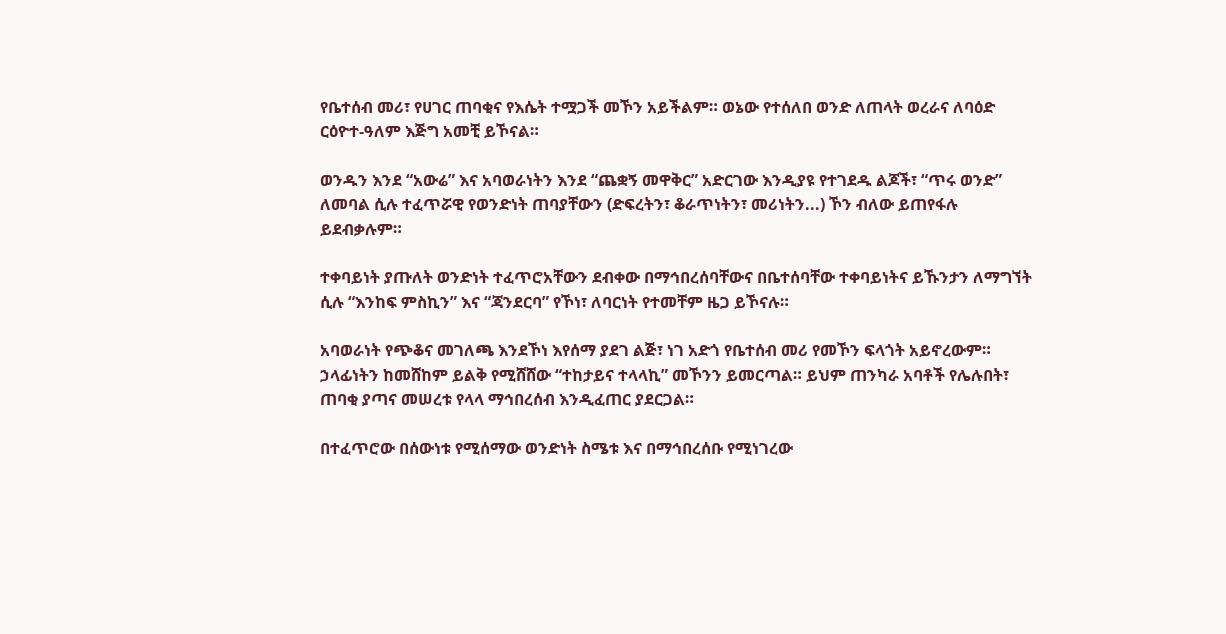የቤተሰብ መሪ፣ የሀገር ጠባቂና የእሴት ተሟጋች መኾን አይችልም። ወኔው የተሰለበ ወንድ ለጠላት ወረራና ለባዕድ ርዕዮተ-ዓለም እጅግ አመቺ ይኾናል።

ወንዱን እንደ “አውሬ” እና አባወራነትን እንደ “ጨቋኝ መዋቅር” አድርገው እንዲያዩ የተገደዱ ልጆች፣ “ጥሩ ወንድ” ለመባል ሲሉ ተፈጥሯዊ የወንድነት ጠባያቸውን (ድፍረትን፣ ቆራጥነትን፣ መሪነትን...) ኾን ብለው ይጠየፋሉ ይደብቃሉም።

ተቀባይነት ያጡለት ወንድነት ተፈጥሮአቸውን ደብቀው በማኅበረሰባቸውና በቤተሰባቸው ተቀባይነትና ይኹንታን ለማግኘት ሲሉ “እንከፍ ምስኪን” እና “ጃንደርባ” የኾነ፣ ለባርነት የተመቸም ዜጋ ይኾናሉ።

አባወራነት የጭቆና መገለጫ እንደኾነ እየሰማ ያደገ ልጅ፣ ነገ አድጎ የቤተሰብ መሪ የመኾን ፍላጎት አይኖረውም። ኃላፊነትን ከመሸከም ይልቅ የሚሸሸው “ተከታይና ተላላኪ” መኾንን ይመርጣል። ይህም ጠንካራ አባቶች የሌሉበት፣ ጠባቂ ያጣና መሠረቱ የላላ ማኅበረሰብ እንዲፈጠር ያደርጋል።

በተፈጥሮው በሰውነቱ የሚሰማው ወንድነት ስሜቱ እና በማኅበረሰቡ የሚነገረው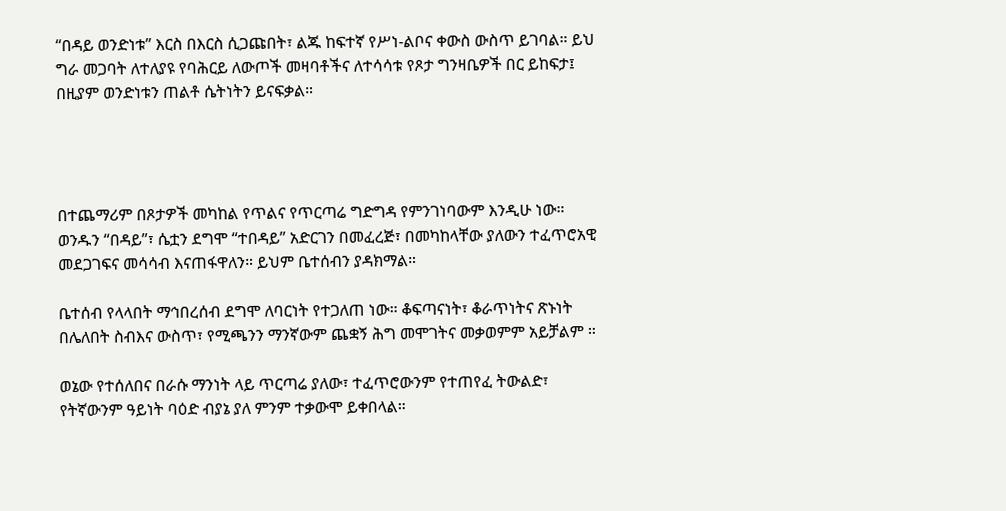“በዳይ ወንድነቱ” እርስ በእርስ ሲጋጩበት፣ ልጁ ከፍተኛ የሥነ-ልቦና ቀውስ ውስጥ ይገባል። ይህ ግራ መጋባት ለተለያዩ የባሕርይ ለውጦች መዛባቶችና ለተሳሳቱ የጾታ ግንዛቤዎች በር ይከፍታ፤ በዚያም ወንድነቱን ጠልቶ ሴትነትን ይናፍቃል።




በተጨማሪም በጾታዎች መካከል የጥልና የጥርጣሬ ግድግዳ የምንገነባውም እንዲሁ ነው። ወንዱን “በዳይ”፣ ሴቷን ደግሞ “ተበዳይ” አድርገን በመፈረጅ፣ በመካከላቸው ያለውን ተፈጥሮአዊ መደጋገፍና መሳሳብ እናጠፋዋለን። ይህም ቤተሰብን ያዳክማል።

ቤተሰብ የላላበት ማኅበረሰብ ደግሞ ለባርነት የተጋለጠ ነው። ቆፍጣናነት፣ ቆራጥነትና ጽኑነት በሌለበት ስብእና ውስጥ፣ የሚጫንን ማንኛውም ጨቋኝ ሕግ መሞገትና መቃወምም አይቻልም ።

ወኔው የተሰለበና በራሱ ማንነት ላይ ጥርጣሬ ያለው፣ ተፈጥሮውንም የተጠየፈ ትውልድ፣ የትኛውንም ዓይነት ባዕድ ብያኔ ያለ ምንም ተቃውሞ ይቀበላል።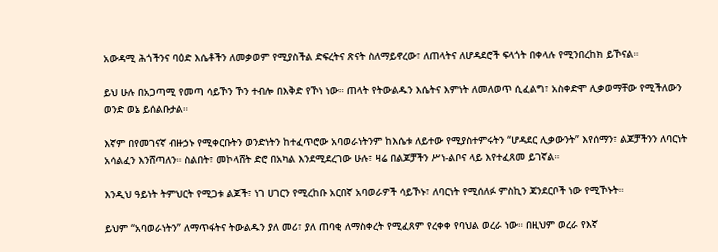አውዳሚ ሕጎችንና ባዕድ እሴቶችን ለመቃወም የሚያስችል ድፍረትና ጽናት ስለማይኖረው፣ ለጠላትና ለሆዳደሮች ፍላጎት በቀላሉ የሚንበረከክ ይኾናል።

ይህ ሁሉ በአጋጣሚ የመጣ ሳይኾን ኾን ተብሎ በእቅድ የኾነ ነው። ጠላት የትውልዱን እሴትና እምነት ለመለወጥ ሲፈልግ፣ አስቀድሞ ሊቃወማቸው የሚችለውን ወንድ ወኔ ይሰልቡታል።

እኛም በየመገናኛ ብዙኃኑ የሚቀርቡትን ወንድነትን ከተፈጥሮው አባወራነትንም ከእሴቱ ለይተው የሚያስተምሩትን “ሆዳደር ሊቃውንት” እየሰማን፣ ልጆቻችንን ለባርነት አሳልፈን እንሸጣለን። ስልበት፣ መኮላሸት ድሮ በአካል እንደሚደረገው ሁሉ፣ ዛሬ በልጆቻችን ሥነ-ልቦና ላይ እየተፈጸመ ይገኛል።

እንዲህ ዓይነት ትምህርት የሚጋቱ ልጆች፣ ነገ ሀገርን የሚረከቡ አርበኛ አባወራዎች ሳይኾኑ፣ ለባርነት የሚሰለፉ ምስኪን ጃንደርቦች ነው የሚኾኑት።

ይህም “አባወራነትን” ለማጥፋትና ትውልዱን ያለ መሪ፣ ያለ ጠባቂ ለማስቀረት የሚፈጸም የረቀቀ የባህል ወረራ ነው። በዚህም ወረራ የእኛ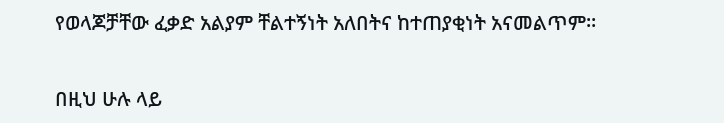የወላጆቻቸው ፈቃድ አልያም ቸልተኝነት አለበትና ከተጠያቂነት አናመልጥም።

በዚህ ሁሉ ላይ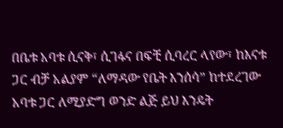በቤቱ አባቱ ሲናቅ፣ ሲገፋና በፍቺ ሲባረር ላየው፣ ከእናቱ ጋር ብቻ አልያም “ለማዳው የቤት እንሰሳ” ከተደረገው አባቱ ጋር ለሚያድግ ወንድ ልጅ ይህ እንዴት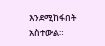እንደሚከፋበት አስተውል።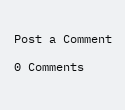Post a Comment

0 Comments